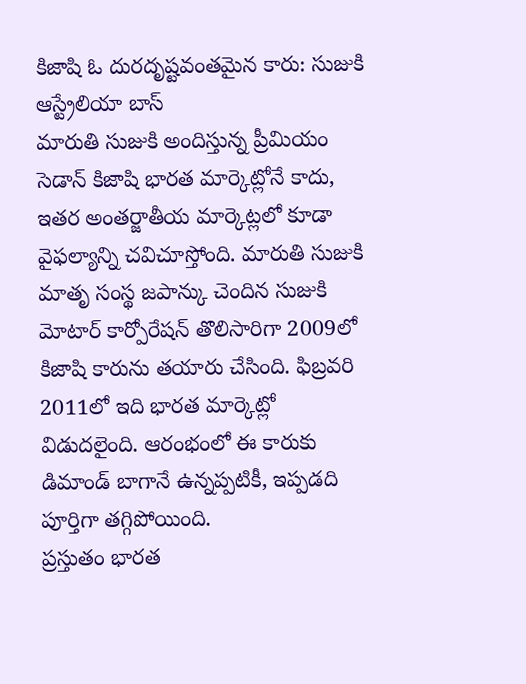కిజాషి ఓ దురదృష్టవంతమైన కారు: సుజుకి ఆస్ట్రేలియా బాస్
మారుతి సుజుకి అందిస్తున్న ప్రీమియం సెడాన్ కిజాషి భారత మార్కెట్లోనే కాదు, ఇతర అంతర్జాతీయ మార్కెట్లలో కూడా వైఫల్యాన్ని చవిచూస్తోంది. మారుతి సుజుకి మాతృ సంస్థ జపాన్కు చెందిన సుజుకి మోటార్ కార్పోరేషన్ తొలిసారిగా 2009లో కిజాషి కారును తయారు చేసింది. ఫిబ్రవరి 2011లో ఇది భారత మార్కెట్లో విడుదలైంది. ఆరంభంలో ఈ కారుకు డిమాండ్ బాగానే ఉన్నప్పటికీ, ఇప్పడది పూర్తిగా తగ్గిపోయింది.
ప్రస్తుతం భారత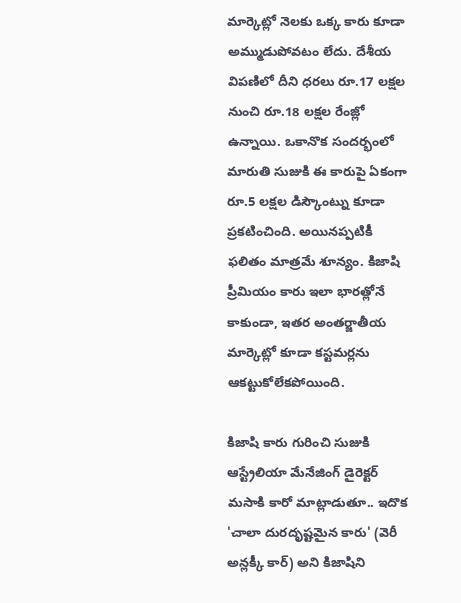మార్కెట్లో నెలకు ఒక్క కారు కూడా అమ్ముడుపోవటం లేదు. దేశీయ విపణిలో దీని ధరలు రూ.17 లక్షల నుంచి రూ.18 లక్షల రేంజ్లో ఉన్నాయి. ఒకానొక సందర్భంలో మారుతి సుజుకి ఈ కారుపై ఏకంగా రూ.5 లక్షల డిస్కౌంట్ను కూడా ప్రకటించింది. అయినప్పటికీ ఫలితం మాత్రమే శూన్యం. కిజాషి ప్రీమియం కారు ఇలా భారత్లోనే కాకుండా, ఇతర అంతర్జాతీయ మార్కెట్లో కూడా కస్టమర్లను ఆకట్టుకోలేకపోయింది.

కిజాషి కారు గురించి సుజుకి ఆస్ట్రేలియా మేనేజింగ్ డైరెక్టర్ మసాకి కారో మాట్లాడుతూ.. ఇదొక 'చాలా దురదృష్టమైన కారు' (వెరీ అన్లక్కీ కార్) అని కిజాషిని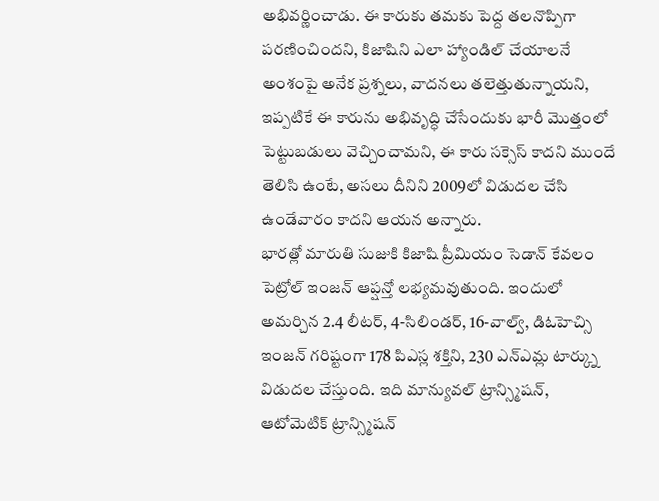అభివర్ణించాడు. ఈ కారుకు తమకు పెద్ద తలనొప్పిగా పరణించిందని, కిజాషిని ఎలా హ్యాండిల్ చేయాలనే అంశంపై అనేక ప్రశ్నలు, వాదనలు తలెత్తుతున్నాయని, ఇప్పటికే ఈ కారును అభివృద్ధి చేసేందుకు భారీ మొత్తంలో పెట్టుబడులు వెచ్చించామని, ఈ కారు సక్సెస్ కాదని ముందే తెలిసి ఉంటే, అసలు దీనిని 2009లో విడుదల చేసి ఉండేవారం కాదని ఆయన అన్నారు.
భారత్లో మారుతి సుజుకి కిజాషి ప్రీమియం సెడాన్ కేవలం పెట్రోల్ ఇంజన్ ఆప్షన్తో లభ్యమవుతుంది. ఇందులో అమర్చిన 2.4 లీటర్, 4-సిలిండర్, 16-వాల్వ్, డిఓహెచ్సి ఇంజన్ గరిష్టంగా 178 పిఎస్ల శక్తిని, 230 ఎన్ఎమ్ల టార్క్ను విడుదల చేస్తుంది. ఇది మాన్యువల్ ట్రాన్స్మిషన్, ఆటోమెటిక్ ట్రాన్స్మిషన్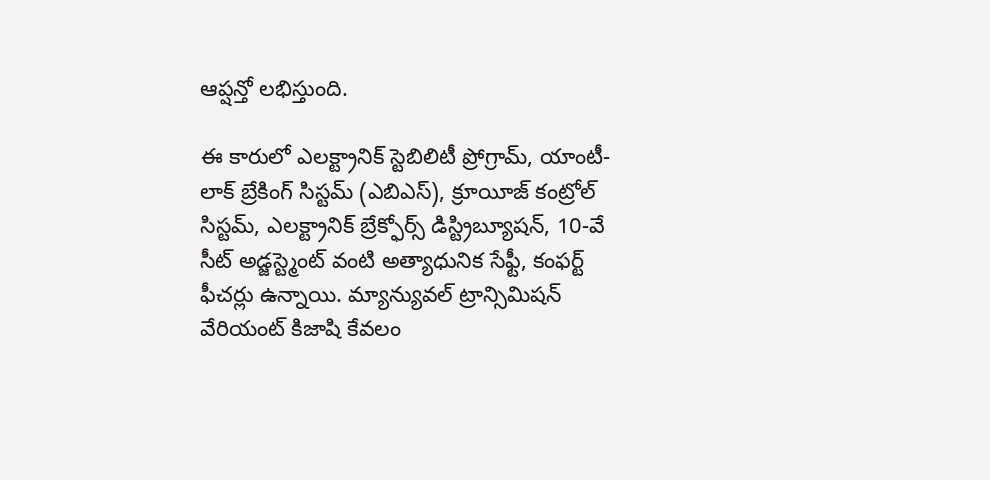ఆప్షన్తో లభిస్తుంది.

ఈ కారులో ఎలక్ట్రానిక్ స్టెబిలిటీ ప్రోగ్రామ్, యాంటీ-లాక్ బ్రేకింగ్ సిస్టమ్ (ఎబిఎస్), క్రూయీజ్ కంట్రోల్ సిస్టమ్, ఎలక్ట్రానిక్ బ్రేక్ఫోర్స్ డిస్ట్రిబ్యూషన్, 10-వే సీట్ అడ్జస్ట్మెంట్ వంటి అత్యాధునిక సేఫ్టీ, కంఫర్ట్ ఫీచర్లు ఉన్నాయి. మ్యాన్యువల్ ట్రాన్సిమిషన్ వేరియంట్ కిజాషి కేవలం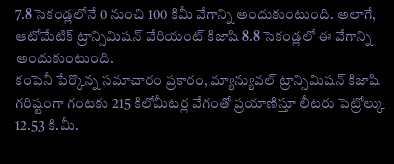7.8 సెకండ్లలోనే 0 నుంచి 100 కిమీ వేగాన్ని అందుకుంటుంది. అలాగే, ఆటోమేటిక్ ట్రాన్సిమిషన్ వేరియంట్ కిజాషి 8.8 సెకండ్లలో ఈ వేగాన్ని అందుకుంటుంది.
కంపెనీ పేర్కొన్న సమాచారం ప్రకారం, మ్యాన్యువల్ ట్రాన్సిమిషన్ కిజాషి గరిష్టంగా గంటకు 215 కిలోమీటర్ల వేగంతో ప్రయాణిస్తూ లీటరు పెట్రోల్కు 12.53 కి.మీ.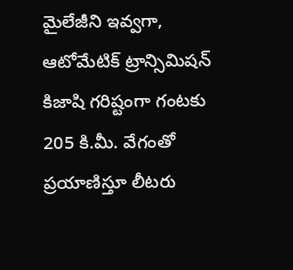మైలేజీని ఇవ్వగా, ఆటోమేటిక్ ట్రాన్సిమిషన్ కిజాషి గరిష్టంగా గంటకు 205 కి.మీ. వేగంతో ప్రయాణిస్తూ లీటరు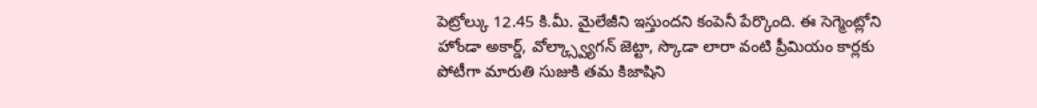పెట్రోల్కు 12.45 కి.మీ. మైలేజీని ఇస్తుందని కంపెనీ పేర్కొంది. ఈ సెగ్మెంట్లోని హోండా అకార్డ్, వోల్క్స్వ్యాగన్ జెట్టా, స్కొడా లారా వంటి ప్రీమియం కార్లకు పోటీగా మారుతి సుజుకి తమ కిజాషిని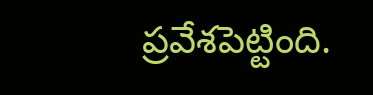ప్రవేశపెట్టింది.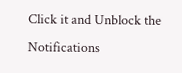Click it and Unblock the Notifications